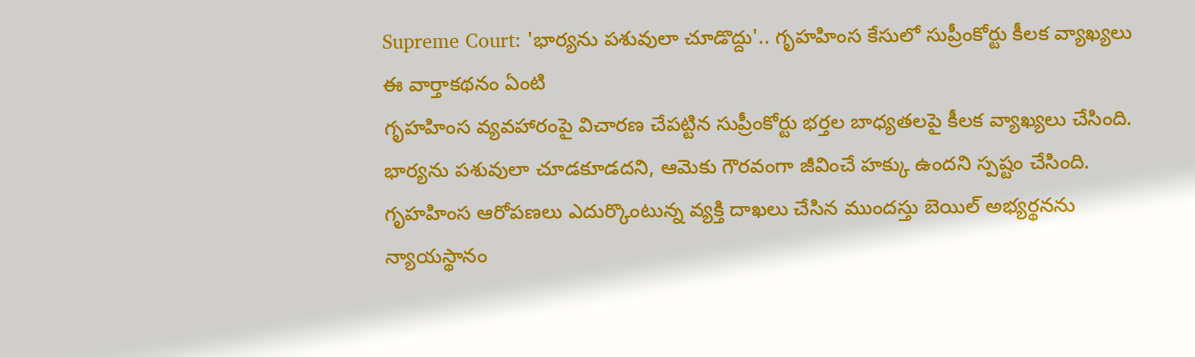Supreme Court: 'భార్యను పశువులా చూడొద్దు'.. గృహహింస కేసులో సుప్రీంకోర్టు కీలక వ్యాఖ్యలు
ఈ వార్తాకథనం ఏంటి
గృహహింస వ్యవహారంపై విచారణ చేపట్టిన సుప్రీంకోర్టు భర్తల బాధ్యతలపై కీలక వ్యాఖ్యలు చేసింది. భార్యను పశువులా చూడకూడదని, ఆమెకు గౌరవంగా జీవించే హక్కు ఉందని స్పష్టం చేసింది. గృహహింస ఆరోపణలు ఎదుర్కొంటున్న వ్యక్తి దాఖలు చేసిన ముందస్తు బెయిల్ అభ్యర్థనను న్యాయస్థానం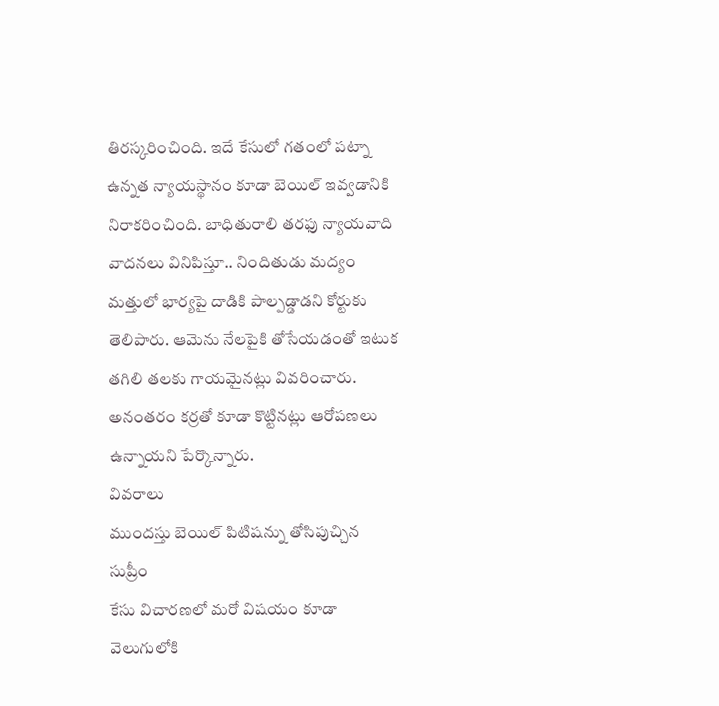తిరస్కరించింది. ఇదే కేసులో గతంలో పట్నా ఉన్నత న్యాయస్థానం కూడా బెయిల్ ఇవ్వడానికి నిరాకరించింది. బాధితురాలి తరఫు న్యాయవాది వాదనలు వినిపిస్తూ.. నిందితుడు మద్యం మత్తులో భార్యపై దాడికి పాల్పడ్డాడని కోర్టుకు తెలిపారు. ఆమెను నేలపైకి తోసేయడంతో ఇటుక తగిలి తలకు గాయమైనట్లు వివరించారు. అనంతరం కర్రతో కూడా కొట్టినట్లు ఆరోపణలు ఉన్నాయని పేర్కొన్నారు.
వివరాలు
ముందస్తు బెయిల్ పిటిషన్ను తోసిపుచ్చిన సుప్రీం
కేసు విచారణలో మరో విషయం కూడా వెలుగులోకి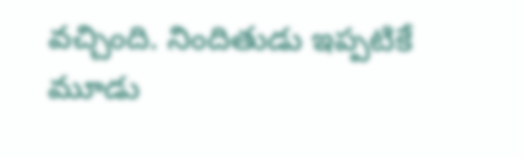వచ్చింది. నిందితుడు ఇప్పటికే మూడు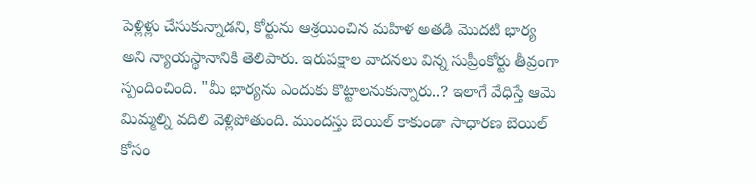పెళ్లిళ్లు చేసుకున్నాడని, కోర్టును ఆశ్రయించిన మహిళ అతడి మొదటి భార్య అని న్యాయస్థానానికి తెలిపారు. ఇరుపక్షాల వాదనలు విన్న సుప్రీంకోర్టు తీవ్రంగా స్పందించింది. "మీ భార్యను ఎందుకు కొట్టాలనుకున్నారు..? ఇలాగే వేధిస్తే ఆమె మిమ్మల్ని వదిలి వెళ్లిపోతుంది. ముందస్తు బెయిల్ కాకుండా సాధారణ బెయిల్ కోసం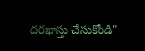దరఖాస్తు చేసుకోండి"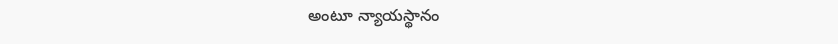అంటూ న్యాయస్థానం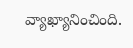వ్యాఖ్యానించింది.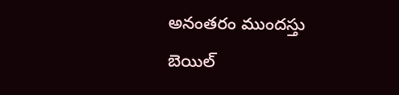అనంతరం ముందస్తు బెయిల్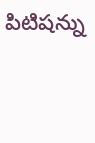పిటిషన్ను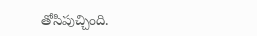తోసిపుచ్చింది.